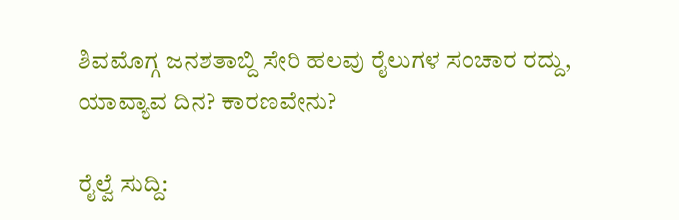ಶಿವಮೊಗ್ಗ ಜನಶತಾಬ್ದಿ ಸೇರಿ ಹಲವು ರೈಲುಗಳ ಸಂಚಾರ ರದ್ದು, ಯಾವ್ಯಾವ ದಿನ? ಕಾರಣವೇನು?

ರೈಲ್ವೆ ಸುದ್ದಿ: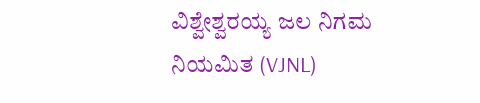ವಿಶ್ವೇಶ್ವರಯ್ಯ ಜಲ ನಿಗಮ ನಿಯಮಿತ (VJNL)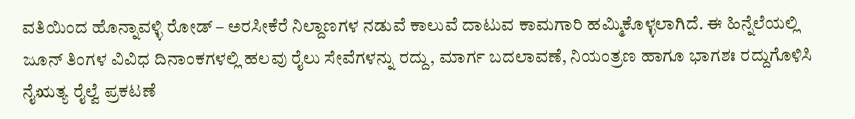ವತಿಯಿಂದ ಹೊನ್ನಾವಳ್ಳಿ ರೋಡ್ – ಅರಸೀಕೆರೆ ನಿಲ್ದಾಣಗಳ ನಡುವೆ ಕಾಲುವೆ ದಾಟುವ ಕಾಮಗಾರಿ ಹಮ್ಮಿಕೊಳ್ಳಲಾಗಿದೆ. ಈ ಹಿನ್ನೆಲೆಯಲ್ಲಿ ಜೂನ್ ತಿಂಗಳ ವಿವಿಧ ದಿನಾಂಕಗಳಲ್ಲಿ ಹಲವು ರೈಲು ಸೇವೆಗಳನ್ನು ರದ್ದು, ಮಾರ್ಗ ಬದಲಾವಣೆ, ನಿಯಂತ್ರಣ ಹಾಗೂ ಭಾಗಶಃ ರದ್ದುಗೊಳಿಸಿ ನೈಋತ್ಯ ರೈಲ್ವೆ ಪ್ರಕಟಣೆ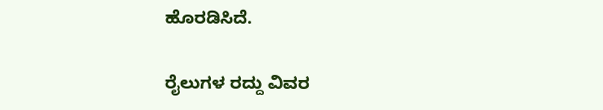ಹೊರಡಿಸಿದೆ.

ರೈಲುಗಳ ರದ್ದು ವಿವರ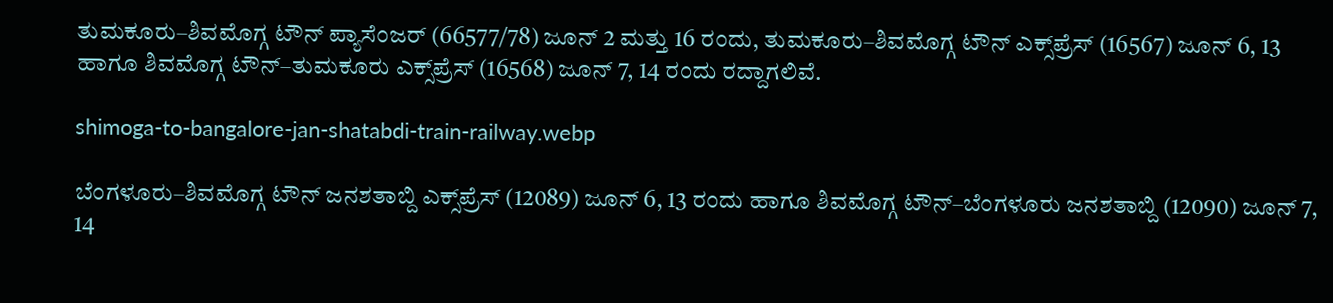ತುಮಕೂರು–ಶಿವಮೊಗ್ಗ ಟೌನ್ ಪ್ಯಾಸೆಂಜರ್ (66577/78) ಜೂನ್ 2 ಮತ್ತು 16 ರಂದು, ತುಮಕೂರು–ಶಿವಮೊಗ್ಗ ಟೌನ್ ಎಕ್ಸ್‌ಪ್ರೆಸ್ (16567) ಜೂನ್ 6, 13 ಹಾಗೂ ಶಿವಮೊಗ್ಗ ಟೌನ್–ತುಮಕೂರು ಎಕ್ಸ್‌ಪ್ರೆಸ್ (16568) ಜೂನ್ 7, 14 ರಂದು ರದ್ದಾಗಲಿವೆ.

shimoga-to-bangalore-jan-shatabdi-train-railway.webp

ಬೆಂಗಳೂರು–ಶಿವಮೊಗ್ಗ ಟೌನ್ ಜನಶತಾಬ್ದಿ ಎಕ್ಸ್‌ಪ್ರೆಸ್ (12089) ಜೂನ್ 6, 13 ರಂದು ಹಾಗೂ ಶಿವಮೊಗ್ಗ ಟೌನ್–ಬೆಂಗಳೂರು ಜನಶತಾಬ್ದಿ (12090) ಜೂನ್ 7, 14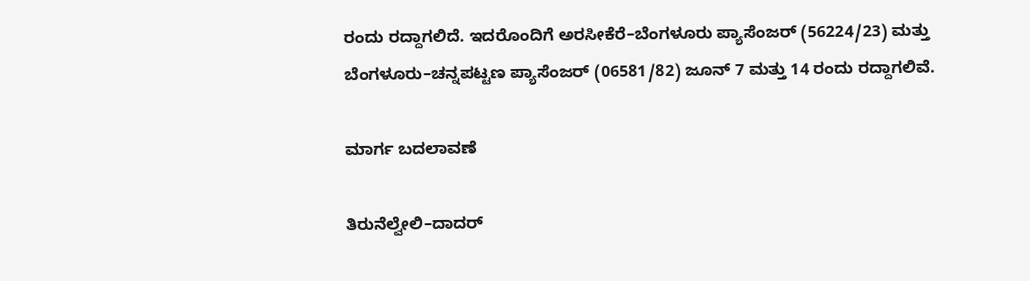ರಂದು ರದ್ದಾಗಲಿದೆ. ಇದರೊಂದಿಗೆ ಅರಸೀಕೆರೆ–ಬೆಂಗಳೂರು ಪ್ಯಾಸೆಂಜರ್ (56224/23) ಮತ್ತು ಬೆಂಗಳೂರು–ಚನ್ನಪಟ್ಟಣ ಪ್ಯಾಸೆಂಜರ್ (06581/82) ಜೂನ್ 7 ಮತ್ತು 14 ರಂದು ರದ್ದಾಗಲಿವೆ.

ಮಾರ್ಗ ಬದಲಾವಣೆ

ತಿರುನೆಲ್ವೇಲಿ–ದಾದರ್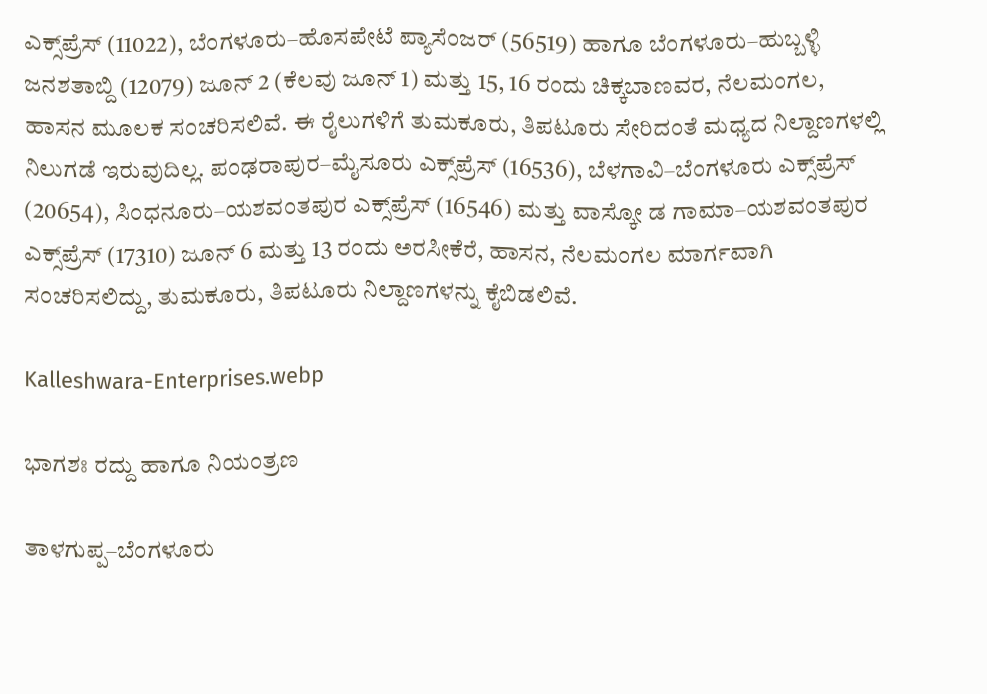ಎಕ್ಸ್‌ಪ್ರೆಸ್ (11022), ಬೆಂಗಳೂರು–ಹೊಸಪೇಟೆ ಪ್ಯಾಸೆಂಜರ್ (56519) ಹಾಗೂ ಬೆಂಗಳೂರು–ಹುಬ್ಬಳ್ಳಿ ಜನಶತಾಬ್ದಿ (12079) ಜೂನ್ 2 (ಕೆಲವು ಜೂನ್ 1) ಮತ್ತು 15, 16 ರಂದು ಚಿಕ್ಕಬಾಣವರ, ನೆಲಮಂಗಲ, ಹಾಸನ ಮೂಲಕ ಸಂಚರಿಸಲಿವೆ. ಈ ರೈಲುಗಳಿಗೆ ತುಮಕೂರು, ತಿಪಟೂರು ಸೇರಿದಂತೆ ಮಧ್ಯದ ನಿಲ್ದಾಣಗಳಲ್ಲಿ ನಿಲುಗಡೆ ಇರುವುದಿಲ್ಲ. ಪಂಢರಾಪುರ–ಮೈಸೂರು ಎಕ್ಸ್‌ಪ್ರೆಸ್ (16536), ಬೆಳಗಾವಿ–ಬೆಂಗಳೂರು ಎಕ್ಸ್‌ಪ್ರೆಸ್ (20654), ಸಿಂಧನೂರು–ಯಶವಂತಪುರ ಎಕ್ಸ್‌ಪ್ರೆಸ್ (16546) ಮತ್ತು ವಾಸ್ಕೋ ಡ ಗಾಮಾ–ಯಶವಂತಪುರ ಎಕ್ಸ್‌ಪ್ರೆಸ್ (17310) ಜೂನ್ 6 ಮತ್ತು 13 ರಂದು ಅರಸೀಕೆರೆ, ಹಾಸನ, ನೆಲಮಂಗಲ ಮಾರ್ಗವಾಗಿ ಸಂಚರಿಸಲಿದ್ದು, ತುಮಕೂರು, ತಿಪಟೂರು ನಿಲ್ದಾಣಗಳನ್ನು ಕೈಬಿಡಲಿವೆ.

Kalleshwara-Enterprises.webp

ಭಾಗಶಃ ರದ್ದು ಹಾಗೂ ನಿಯಂತ್ರಣ

ತಾಳಗುಪ್ಪ–ಬೆಂಗಳೂರು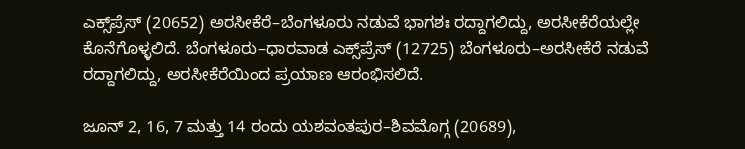ಎಕ್ಸ್‌ಪ್ರೆಸ್ (20652) ಅರಸೀಕೆರೆ–ಬೆಂಗಳೂರು ನಡುವೆ ಭಾಗಶಃ ರದ್ದಾಗಲಿದ್ದು, ಅರಸೀಕೆರೆಯಲ್ಲೇ ಕೊನೆಗೊಳ್ಳಲಿದೆ. ಬೆಂಗಳೂರು–ಧಾರವಾಡ ಎಕ್ಸ್‌ಪ್ರೆಸ್ (12725) ಬೆಂಗಳೂರು–ಅರಸೀಕೆರೆ ನಡುವೆ ರದ್ದಾಗಲಿದ್ದು, ಅರಸೀಕೆರೆಯಿಂದ ಪ್ರಯಾಣ ಆರಂಭಿಸಲಿದೆ.

ಜೂನ್ 2, 16, 7 ಮತ್ತು 14 ರಂದು ಯಶವಂತಪುರ–ಶಿವಮೊಗ್ಗ (20689),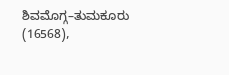ಶಿವಮೊಗ್ಗ–ತುಮಕೂರು (16568),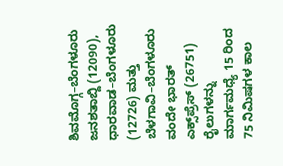ಶಿವಮೊಗ್ಗ–ಬೆಂಗಳೂರು ಜನಶತಾಬ್ದಿ (12090), ಧಾರವಾಡ–ಬೆಂಗಳೂರು (12726) ಮತ್ತು ಬೆಳಗಾವಿ–ಬೆಂಗಳೂರು ವಂದೇ ಭಾರತ್ ಎಕ್ಸ್‌ಪ್ರೆಸ್ (26751) ರೈಲುಗಳನ್ನು ಮಾರ್ಗಮಧ್ಯೆ 15 ರಿಂದ 75 ನಿಮಿಷಗಳ ಕಾಲ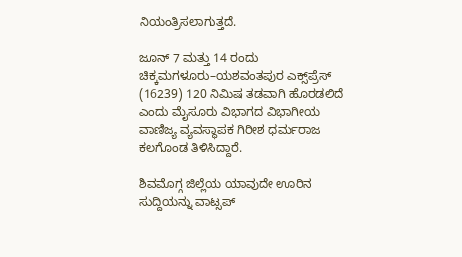ನಿಯಂತ್ರಿಸಲಾಗುತ್ತದೆ.

ಜೂನ್ 7 ಮತ್ತು 14 ರಂದು ಚಿಕ್ಕಮಗಳೂರು–ಯಶವಂತಪುರ ಎಕ್ಸ್‌ಪ್ರೆಸ್ (16239) 120 ನಿಮಿಷ ತಡವಾಗಿ ಹೊರಡಲಿದೆ ಎಂದು ಮೈಸೂರು ವಿಭಾಗದ ವಿಭಾಗೀಯ ವಾಣಿಜ್ಯ ವ್ಯವಸ್ಥಾಪಕ ಗಿರೀಶ ಧರ್ಮರಾಜ ಕಲಗೊಂಡ ತಿಳಿಸಿದ್ದಾರೆ.

ಶಿವಮೊಗ್ಗ ಜಿಲ್ಲೆಯ ಯಾವುದೇ ಊರಿನ ಸುದ್ದಿಯನ್ನು ವಾಟ್ಸಪ್‌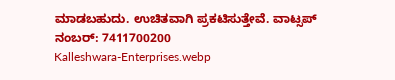ಮಾಡಬಹುದು. ಉಚಿತವಾಗಿ ಪ್ರಕಟಿಸುತ್ತೇವೆ. ವಾಟ್ಸಪ್‌ ನಂಬರ್: 7411700200
Kalleshwara-Enterprises.webp